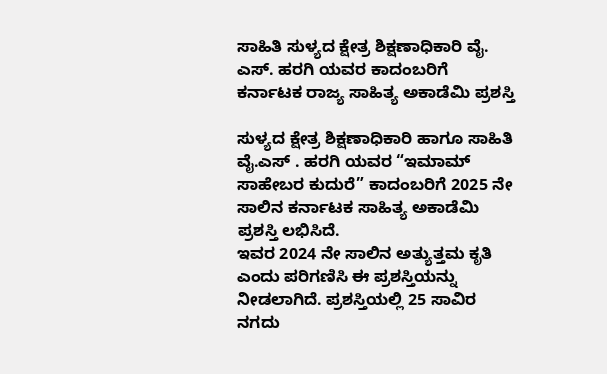ಸಾಹಿತಿ ಸುಳ್ಯದ ಕ್ಷೇತ್ರ ಶಿಕ್ಷಣಾಧಿಕಾರಿ ವೈ. ಎಸ್. ಹರಗಿ ಯವರ ಕಾದಂಬರಿಗೆ ಕರ್ನಾಟಕ ರಾಜ್ಯ ಸಾಹಿತ್ಯ ಅಕಾಡೆಮಿ ಪ್ರಶಸ್ತಿ

ಸುಳ್ಯದ ಕ್ಷೇತ್ರ ಶಿಕ್ಷಣಾಧಿಕಾರಿ ಹಾಗೂ ಸಾಹಿತಿ ವೈ.ಎಸ್ . ಹರಗಿ ಯವರ “ಇಮಾಮ್ ಸಾಹೇಬರ ಕುದುರೆ” ಕಾದಂಬರಿಗೆ 2025 ನೇ ಸಾಲಿನ ಕರ್ನಾಟಕ ಸಾಹಿತ್ಯ ಅಕಾಡೆಮಿ ಪ್ರಶಸ್ತಿ ಲಭಿಸಿದೆ.
ಇವರ 2024 ನೇ ಸಾಲಿನ ಅತ್ಯುತ್ತಮ ಕೃತಿ ಎಂದು ಪರಿಗಣಿಸಿ ಈ ಪ್ರಶಸ್ತಿಯನ್ನು ನೀಡಲಾಗಿದೆ. ಪ್ರಶಸ್ತಿಯಲ್ಲಿ 25 ಸಾವಿರ ನಗದು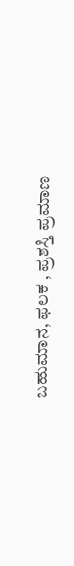ಬಹುಮಾನ, ಫಲಕ , ಪ್ರಶಸ್ತಿ ಪ್ರಮಾಣ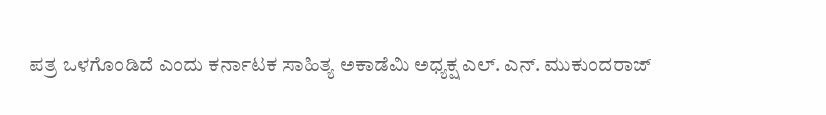ಪತ್ರ ಒಳಗೊಂಡಿದೆ ಎಂದು ಕರ್ನಾಟಕ ಸಾಹಿತ್ಯ ಅಕಾಡೆಮಿ ಅಧ್ಯಕ್ಷ ಎಲ್. ಎನ್. ಮುಕುಂದರಾಜ್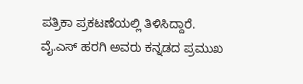ಪತ್ರಿಕಾ ಪ್ರಕಟಣೆಯಲ್ಲಿ ತಿಳಿಸಿದ್ದಾರೆ.
ವೈ.ಎಸ್ ಹರಗಿ ಅವರು ಕನ್ನಡದ ಪ್ರಮುಖ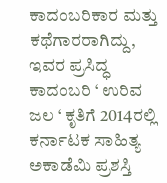ಕಾದಂಬರಿಕಾರ ಮತ್ತು ಕಥೆಗಾರರಾಗಿದ್ದು, ಇವರ ಪ್ರಸಿದ್ಧ ಕಾದಂಬರಿ ‘ ಉರಿವ ಜಲ ‘ ಕೃತಿಗೆ 2014ರಲ್ಲಿ ಕರ್ನಾಟಕ ಸಾಹಿತ್ಯ ಅಕಾಡೆಮಿ ಪ್ರಶಸ್ತಿ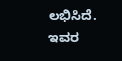ಲಭಿಸಿದೆ. ಇವರ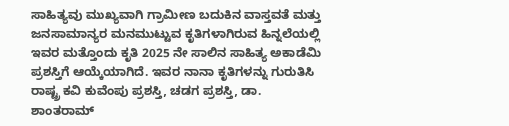ಸಾಹಿತ್ಯವು ಮುಖ್ಯವಾಗಿ ಗ್ರಾಮೀಣ ಬದುಕಿನ ವಾಸ್ತವತೆ ಮತ್ತು ಜನಸಾಮಾನ್ಯರ ಮನಮುಟ್ಟುವ ಕೃತಿಗಳಾಗಿರುವ ಹಿನ್ನಲೆಯಲ್ಲಿ ಇವರ ಮತ್ತೊಂದು ಕೃತಿ 2025 ನೇ ಸಾಲಿನ ಸಾಹಿತ್ಯ ಅಕಾಡೆಮಿ ಪ್ರಶಸ್ತಿಗೆ ಆಯ್ಕೆಯಾಗಿದೆ. ಇವರ ನಾನಾ ಕೃತಿಗಳನ್ನು ಗುರುತಿಸಿ ರಾಷ್ಟ್ರ ಕವಿ ಕುವೆಂಪು ಪ್ರಶಸ್ತಿ, ಚಡಗ ಪ್ರಶಸ್ತಿ, ಡಾ. ಶಾಂತರಾಮ್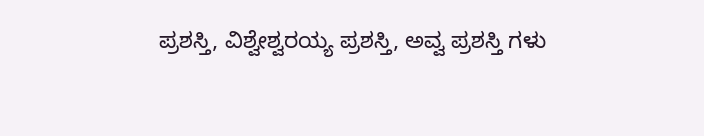ಪ್ರಶಸ್ತಿ, ವಿಶ್ವೇಶ್ವರಯ್ಯ ಪ್ರಶಸ್ತಿ, ಅವ್ವ ಪ್ರಶಸ್ತಿ ಗಳು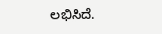ಲಭಿಸಿದೆ.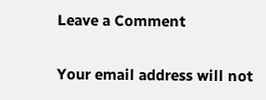Leave a Comment

Your email address will not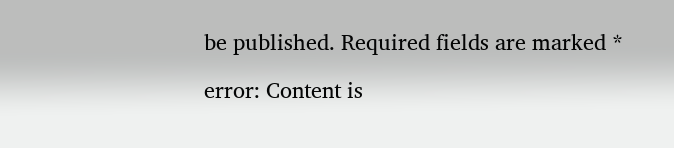be published. Required fields are marked *

error: Content is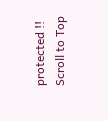protected !!
Scroll to Top